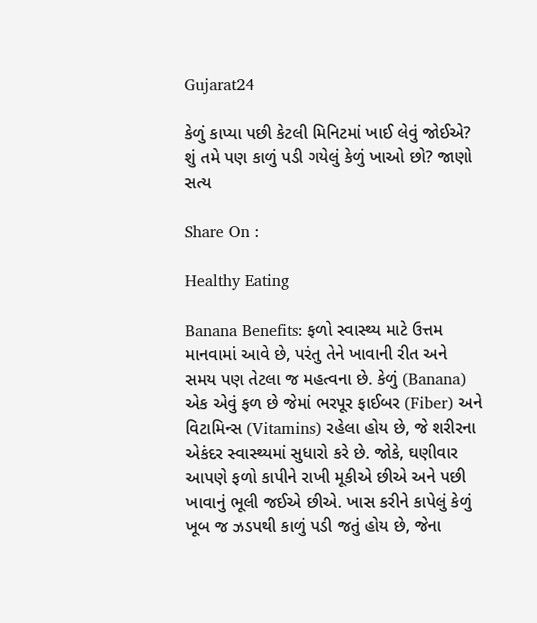Gujarat24

કેળું કાપ્યા પછી કેટલી મિનિટમાં ખાઈ લેવું જોઈએ? શું તમે પણ કાળું પડી ગયેલું કેળું ખાઓ છો? જાણો સત્ય

Share On :

Healthy Eating

Banana Benefits: ફળો સ્વાસ્થ્ય માટે ઉત્તમ માનવામાં આવે છે, પરંતુ તેને ખાવાની રીત અને સમય પણ તેટલા જ મહત્વના છે. કેળું (Banana) એક એવું ફળ છે જેમાં ભરપૂર ફાઈબર (Fiber) અને વિટામિન્સ (Vitamins) રહેલા હોય છે, જે શરીરના એકંદર સ્વાસ્થ્યમાં સુધારો કરે છે. જોકે, ઘણીવાર આપણે ફળો કાપીને રાખી મૂકીએ છીએ અને પછી ખાવાનું ભૂલી જઈએ છીએ. ખાસ કરીને કાપેલું કેળું ખૂબ જ ઝડપથી કાળું પડી જતું હોય છે, જેના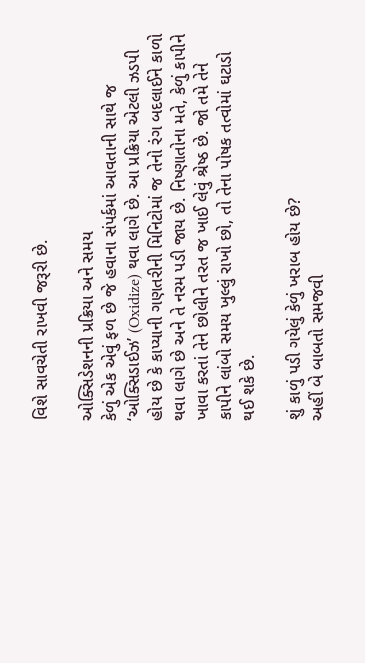વિશે સાવચેતી રાખવી જરૂરી છે.

ઓક્સિડેશનની પ્રક્રિયા અને સમય
કેળું એક એવું ફળ છે જે હવાના સંપર્કમાં આવતાની સાથે જ ‘ઓક્સિડાઈઝ’ (Oxidize) થવા લાગે છે. આ પ્રક્રિયા એટલી ઝડપી હોય છે કે કાપ્યાની ગણતરીની મિનિટોમાં જ તેનો રંગ બદલાઈને કાળો થવા લાગે છે અને તે નરમ પડી જાય છે. નિષ્ણાતોના મતે, કેળું કાપીને ખાવા કરતાં તેને છોલીને તરત જ ખાઈ લેવું શ્રેષ્ઠ છે. જો તમે તેને કાપીને લાંબો સમય ખુલ્લું રાખો છો, તો તેના પોષક તત્વોમાં ઘટાડો થઈ શકે છે.

શું કાળું પડી ગયેલું કેળું ખરાબ હોય છે?
અહીં બે બાબતો સમજવી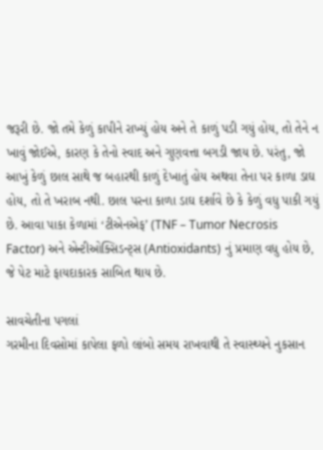જરૂરી છે. જો તમે કેળું કાપીને રાખ્યું હોય અને તે કાળું પડી ગયું હોય, તો તેને ન ખાવું જોઈએ, કારણ કે તેનો સ્વાદ અને ગુણવત્તા બગડી જાય છે. પરંતુ, જો આખું કેળું છાલ સાથે જ બહારથી કાળું દેખાતું હોય અથવા તેના પર કાળા ડાઘ હોય, તો તે ખરાબ નથી. છાલ પરના કાળા ડાઘ દર્શાવે છે કે કેળું વધુ પાકી ગયું છે. આવા પાકા કેળામાં ‘ટીએનએફ’ (TNF – Tumor Necrosis Factor) અને એન્ટીઓક્સિડન્ટ્સ (Antioxidants) નું પ્રમાણ વધુ હોય છે, જે પેટ માટે ફાયદાકારક સાબિત થાય છે.

સાવચેતીના પગલાં
ગરમીના દિવસોમાં કાપેલા ફળો લાંબો સમય રાખવાથી તે સ્વાસ્થ્યને નુકસાન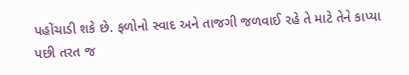પહોંચાડી શકે છે. ફળોનો સ્વાદ અને તાજગી જળવાઈ રહે તે માટે તેને કાપ્યા પછી તરત જ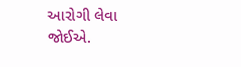આરોગી લેવા જોઈએ.